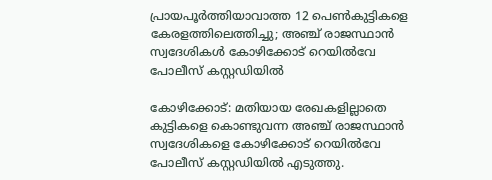പ്രായപൂര്‍ത്തിയാവാത്ത 12 പെണ്‍കുട്ടികളെ കേരളത്തിലെത്തിച്ചു; അഞ്ച് രാജസ്ഥാന്‍ സ്വദേശികള്‍ കോഴിക്കോട് റെയില്‍വേ പോലീസ് കസ്റ്റഡിയില്‍

കോഴിക്കോട്: മതിയായ രേഖകളില്ലാതെ കുട്ടികളെ കൊണ്ടുവന്ന അഞ്ച് രാജസ്ഥാന്‍ സ്വദേശികളെ കോഴിക്കോട് റെയില്‍വേ പോലീസ് കസ്റ്റഡിയില്‍ എടുത്തു.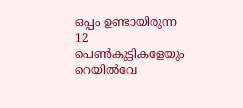ഒപ്പം ഉണ്ടായിരുന്ന 12 പെണ്‍കുട്ടികളേയും റെയില്‍വേ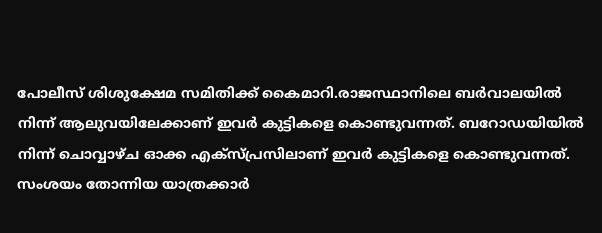പോലീസ് ശിശുക്ഷേമ സമിതിക്ക് കൈമാറി.രാജസ്ഥാനിലെ ബര്‍വാലയില്‍ നിന്ന് ആലുവയിലേക്കാണ് ഇവര്‍ കുട്ടികളെ കൊണ്ടുവന്നത്. ബറോഡയിയില്‍ നിന്ന് ചൊവ്വാഴ്ച ഓക്ക എക്‌സ്പ്രസിലാണ് ഇവര്‍ കുട്ടികളെ കൊണ്ടുവന്നത്. സംശയം തോന്നിയ യാത്രക്കാര്‍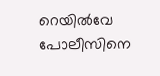റെയില്‍വേ പോലീസിനെ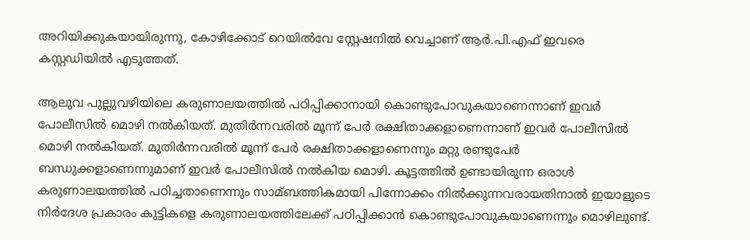അറിയിക്കുകയായിരുന്നു, കോഴിക്കോട് റെയില്‍വേ സ്റ്റേഷനില്‍ വെച്ചാണ് ആര്‍.പി.എഫ് ഇവരെ കസ്റ്റഡിയില്‍ എടുത്തത്.

ആലുവ പുല്ലുവഴിയിലെ കരുണാലയത്തില്‍ പഠിപ്പിക്കാനായി കൊണ്ടുപോവുകയാണെന്നാണ് ഇവര്‍ പോലീസില്‍ മൊഴി നല്‍കിയത്. മുതിര്‍ന്നവരില്‍ മൂന്ന് പേര്‍ രക്ഷിതാക്കളാണെന്നാണ് ഇവര്‍ പോലീസില്‍ മൊഴി നല്‍കിയത്. മുതിര്‍ന്നവരില്‍ മൂന്ന് പേര്‍ രക്ഷിതാക്കളാണെന്നും മറ്റു രണ്ടുപേര്‍ ബന്ധുക്കളാണെന്നുമാണ് ഇവര്‍ പോലീസില്‍ നല്‍കിയ മൊഴി. കൂട്ടത്തില്‍ ഉണ്ടായിരുന്ന ഒരാള്‍ കരുണാലയത്തില്‍ പഠിച്ചതാണെന്നും സാമ്ബത്തികമായി പിന്നോക്കം നില്‍ക്കുന്നവരായതിനാല്‍ ഇയാളുടെ നിര്‍ദേശ പ്രകാരം കുട്ടികളെ കരുണാലയത്തിലേക്ക് പഠിപ്പിക്കാന്‍ കൊണ്ടുപോവുകയാണെന്നും മൊഴിലുണ്ട്.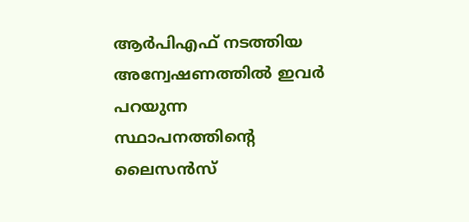ആര്‍പിഎഫ് നടത്തിയ അന്വേഷണത്തില്‍ ഇവര്‍ പറയുന്ന സ്ഥാപനത്തിന്റെ ലൈസന്‍സ്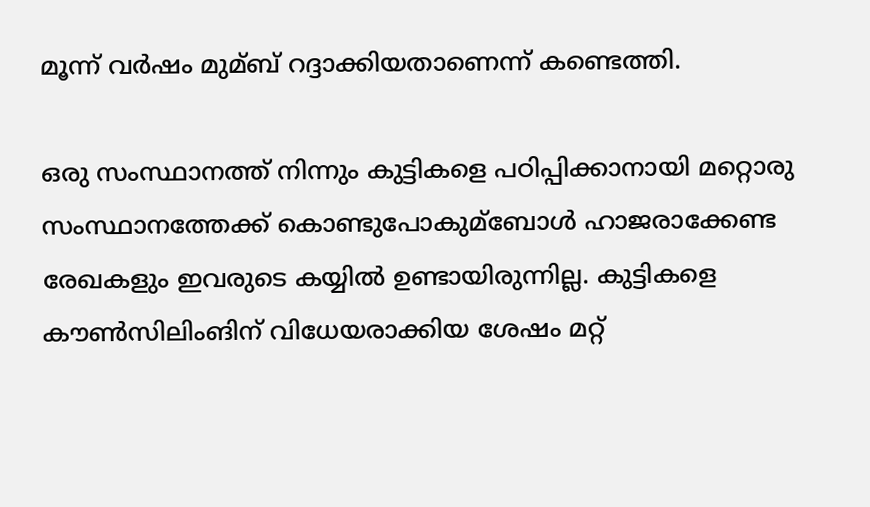മൂന്ന് വര്‍ഷം മുമ്ബ് റദ്ദാക്കിയതാണെന്ന് കണ്ടെത്തി.

ഒരു സംസ്ഥാനത്ത് നിന്നും കുട്ടികളെ പഠിപ്പിക്കാനായി മറ്റൊരു സംസ്ഥാനത്തേക്ക് കൊണ്ടുപോകുമ്ബോള്‍ ഹാജരാക്കേണ്ട രേഖകളും ഇവരുടെ കയ്യില്‍ ഉണ്ടായിരുന്നില്ല. കുട്ടികളെ കൗണ്‍സിലിംങിന് വിധേയരാക്കിയ ശേഷം മറ്റ്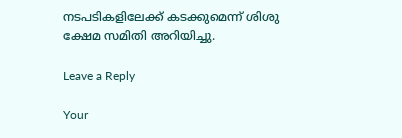നടപടികളിലേക്ക് കടക്കുമെന്ന് ശിശു ക്ഷേമ സമിതി അറിയിച്ചു.

Leave a Reply

Your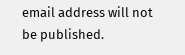email address will not be published.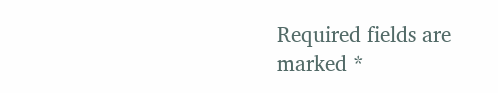Required fields are marked *